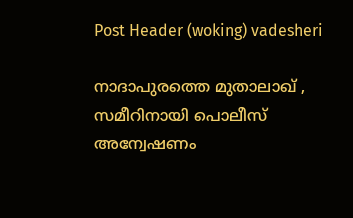Post Header (woking) vadesheri

നാദാപുരത്തെ മുതാലാഖ് , സമീറിനായി പൊലീസ് അന്വേഷണം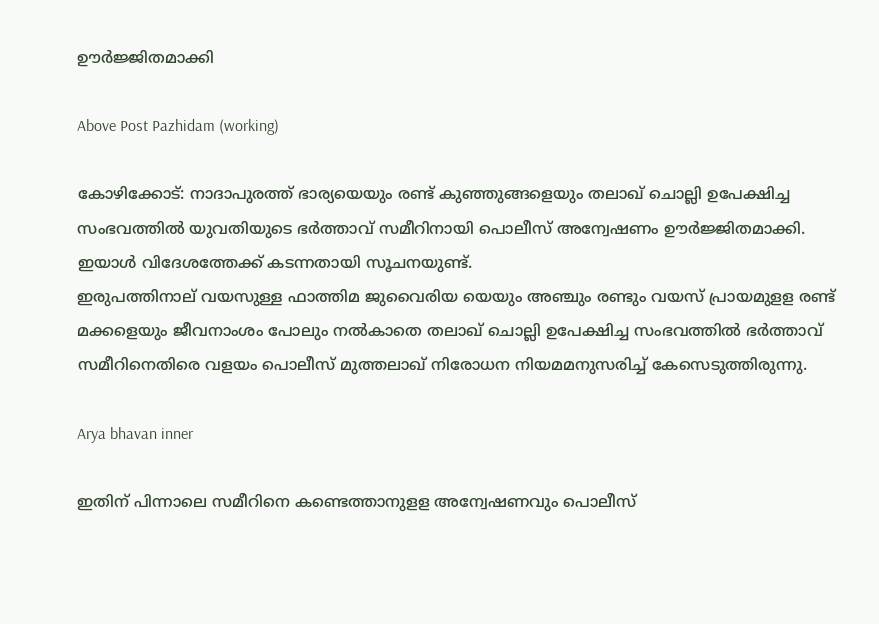ഊര്‍ജ്ജിതമാക്കി

Above Post Pazhidam (working)

കോഴിക്കോട്: നാദാപുരത്ത് ഭാര്യയെയും രണ്ട് കുഞ്ഞുങ്ങളെയും തലാഖ് ചൊല്ലി ഉപേക്ഷിച്ച സംഭവത്തില്‍ യുവതിയുടെ ഭര്‍ത്താവ് സമീറിനായി പൊലീസ് അന്വേഷണം ഊര്‍ജ്ജിതമാക്കി. ഇയാള്‍ വിദേശത്തേക്ക് കടന്നതായി സൂചനയുണ്ട്.
ഇരുപത്തിനാല് വയസുള്ള ഫാത്തിമ ജുവൈരിയ യെയും അഞ്ചും രണ്ടും വയസ് പ്രായമുളള രണ്ട് മക്കളെയും ജീവനാംശം പോലും നല്‍കാതെ തലാഖ് ചൊല്ലി ഉപേക്ഷിച്ച സംഭവത്തില്‍ ഭര്‍ത്താവ് സമീറിനെതിരെ വളയം പൊലീസ് മുത്തലാഖ് നിരോധന നിയമമനുസരിച്ച്‌ കേസെടുത്തിരുന്നു.

Arya bhavan inner

ഇതിന് പിന്നാലെ സമീറിനെ കണ്ടെത്താനുളള അന്വേഷണവും പൊലീസ്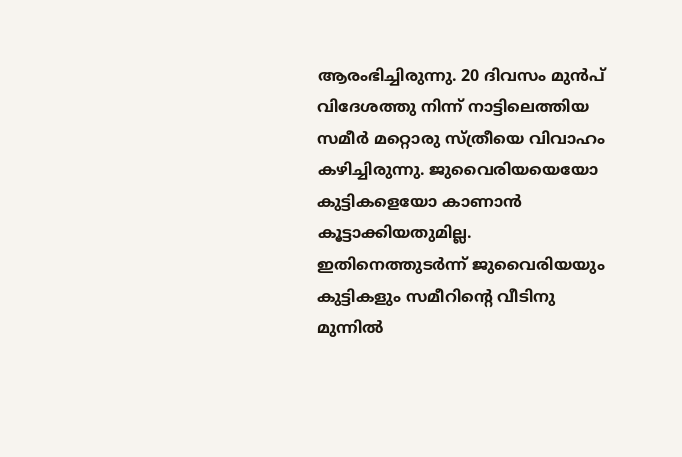ആരംഭിച്ചിരുന്നു. 20 ദിവസം മുൻപ് വിദേശത്തു നിന്ന് നാട്ടിലെത്തിയ സമീര്‍ മറ്റൊരു സ്ത്രീയെ വിവാഹം കഴിച്ചിരുന്നു. ജുവൈരിയയെയോ കുട്ടികളെയോ കാണാന്‍ കൂട്ടാക്കിയതുമില്ല. ഇതിനെത്തുടര്‍ന്ന് ജുവൈരിയയും കുട്ടികളും സമീറിന്‍റെ വീടിനു മുന്നില്‍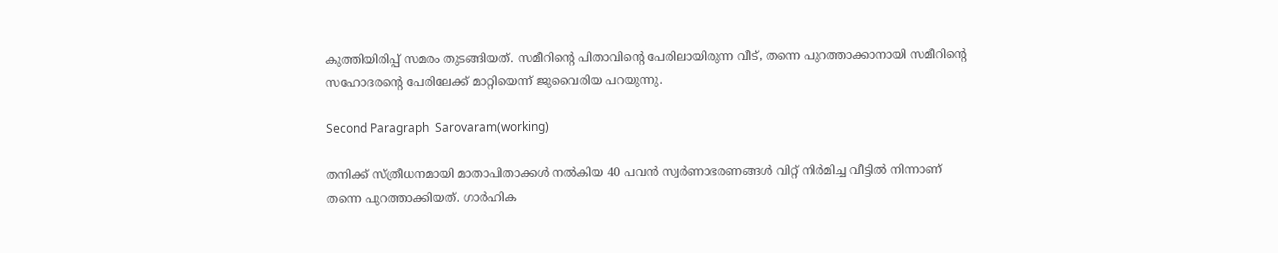കുത്തിയിരിപ്പ് സമരം തുടങ്ങിയത്. സമീറിന്‍റെ പിതാവിന്‍റെ പേരിലായിരുന്ന വീട്, തന്നെ പുറത്താക്കാനായി സമീറിന്‍റെ സഹോദരന്‍റെ പേരിലേക്ക് മാറ്റിയെന്ന് ജുവൈരിയ പറയുന്നു.

Second Paragraph  Sarovaram(working)

തനിക്ക് സ്ത്രീധനമായി മാതാപിതാക്കള്‍ നല്‍കിയ 40 പവന്‍ സ്വര്‍ണാഭരണങ്ങള്‍ വിറ്റ് നിര്‍മിച്ച വീട്ടില്‍ നിന്നാണ് തന്നെ പുറത്താക്കിയത്. ഗാര്‍ഹിക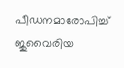പീഡനമാരോപിച്ച്‌ ജുവൈരിയ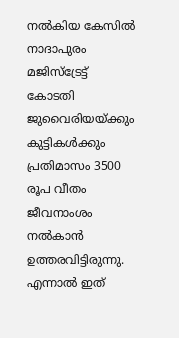നല്‍കിയ കേസില്‍ നാദാപുരം മജിസ്ട്രേട്ട് കോടതി ജുവൈരിയയ്ക്കും കുട്ടികള്‍ക്കും പ്രതിമാസം 3500 രൂപ വീതം ജീവനാംശം നല്‍കാന്‍ ഉത്തരവിട്ടിരുന്നു. എന്നാല്‍ ഇത്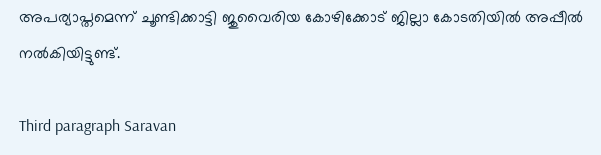അപര്യാപ്തമെന്ന് ചൂണ്ടിക്കാട്ടി ജുവൈരിയ കോഴിക്കോട് ജില്ലാ കോടതിയില്‍ അപ്പീല്‍ നല്‍കിയിട്ടുണ്ട്.

Third paragraph Saravan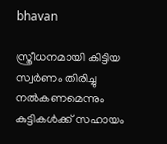bhavan

സ്ത്രീധനമായി കിട്ടിയ സ്വര്‍ണം തിരിച്ചു നല്‍കണമെന്നും കുട്ടികള്‍ക്ക് സഹായം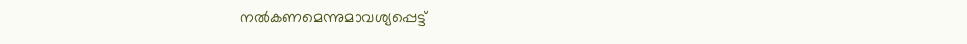നല്‍കണമെന്നുമാവശ്യപ്പെട്ട്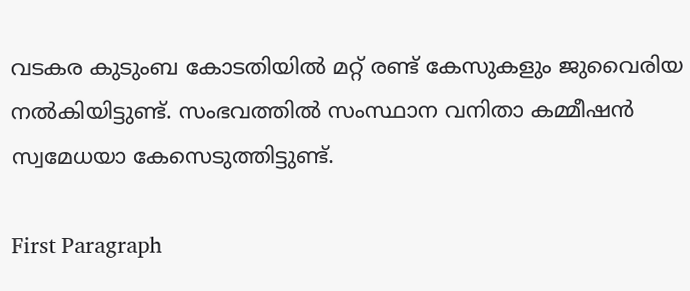വടകര കുടുംബ കോടതിയില്‍ മറ്റ് രണ്ട് കേസുകളും ജുവൈരിയ നല്‍കിയിട്ടുണ്ട്. സംഭവത്തില്‍ സംസ്ഥാന വനിതാ കമ്മീഷന്‍ സ്വമേധയാ കേസെടുത്തിട്ടുണ്ട്.

First Paragraph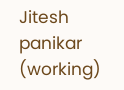Jitesh panikar (working)